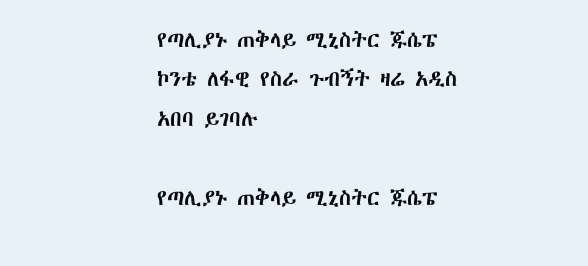የጣሊያኑ ጠቅላይ ሚኒስትር ጁሴፔ ኮንቴ ለፋዊ የስራ ጉብኝት ዛሬ አዲስ አበባ ይገባሉ

የጣሊያኑ ጠቅላይ ሚኒስትር ጁሴፔ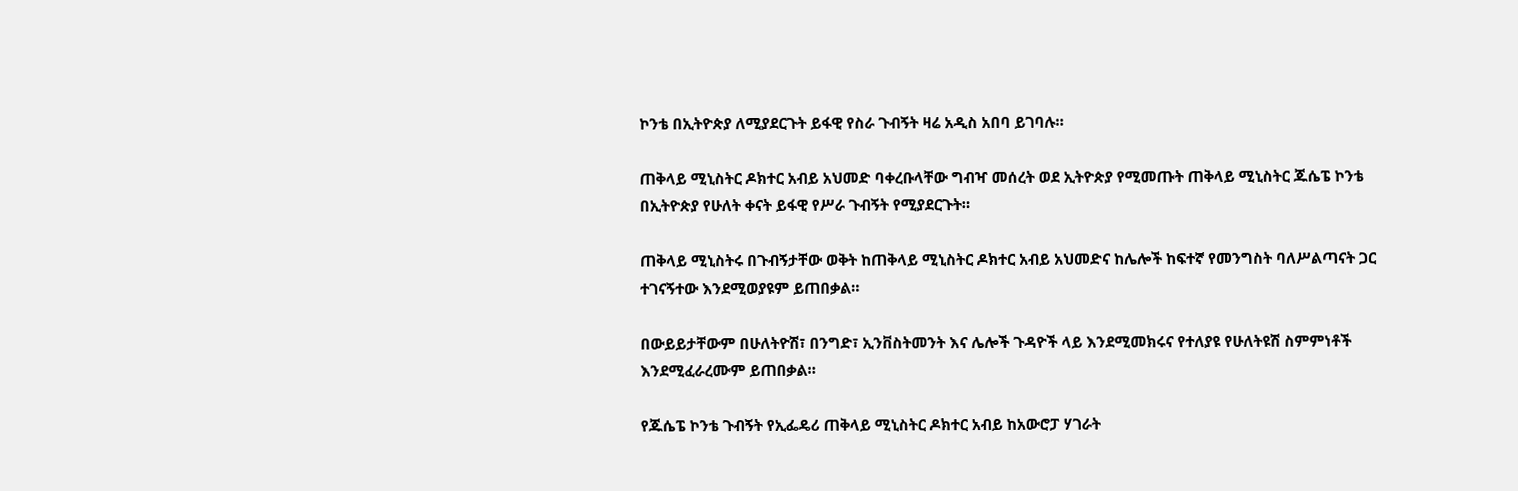ኮንቴ በኢትዮጵያ ለሚያደርጉት ይፋዊ የስራ ጉብኝት ዛሬ አዲስ አበባ ይገባሉ።

ጠቅላይ ሚኒስትር ዶክተር አብይ አህመድ ባቀረቡላቸው ግብዣ መሰረት ወደ ኢትዮጵያ የሚመጡት ጠቅላይ ሚኒስትር ጁሴፔ ኮንቴ በኢትዮጵያ የሁለት ቀናት ይፋዊ የሥራ ጉብኝት የሚያደርጉት።

ጠቅላይ ሚኒስትሩ በጉብኝታቸው ወቅት ከጠቅላይ ሚኒስትር ዶክተር አብይ አህመድና ከሌሎች ከፍተኛ የመንግስት ባለሥልጣናት ጋር ተገናኝተው እንደሚወያዩም ይጠበቃል።

በውይይታቸውም በሁለትዮሽ፣ በንግድ፣ ኢንቨስትመንት እና ሌሎች ጉዳዮች ላይ እንደሚመክሩና የተለያዩ የሁለትዩሽ ስምምነቶች እንደሚፈራረሙም ይጠበቃል።

የጁሴፔ ኮንቴ ጉብኝት የኢፌዴሪ ጠቅላይ ሚኒስትር ዶክተር አብይ ከአውሮፓ ሃገራት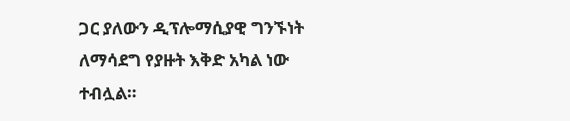ጋር ያለውን ዲፕሎማሲያዊ ግንኙነት ለማሳደግ የያዙት እቅድ አካል ነው ተብሏል።